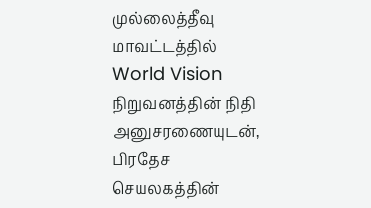முல்லைத்தீவு மாவட்டத்தில் World Vision நிறுவனத்தின் நிதி அனுசரணையுடன், பிரதேச செயலகத்தின்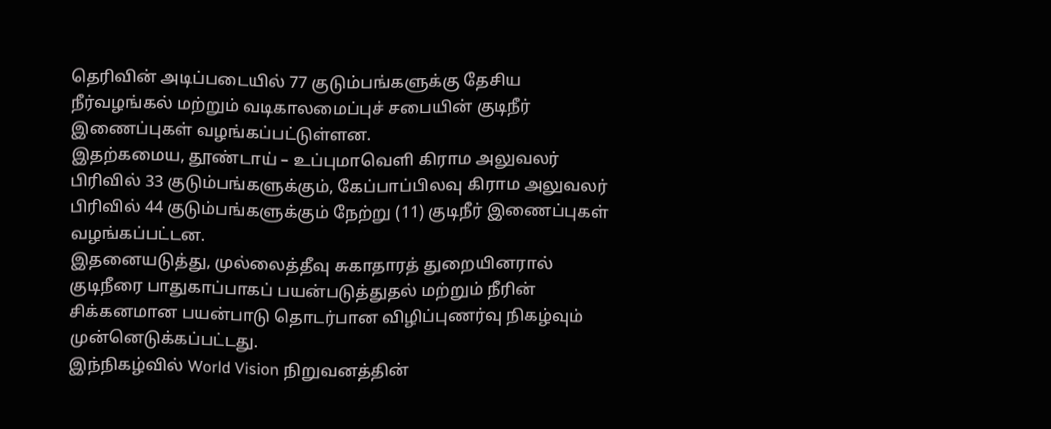தெரிவின் அடிப்படையில் 77 குடும்பங்களுக்கு தேசிய நீர்வழங்கல் மற்றும் வடிகாலமைப்புச் சபையின் குடிநீர் இணைப்புகள் வழங்கப்பட்டுள்ளன.
இதற்கமைய, தூண்டாய் – உப்புமாவெளி கிராம அலுவலர் பிரிவில் 33 குடும்பங்களுக்கும், கேப்பாப்பிலவு கிராம அலுவலர் பிரிவில் 44 குடும்பங்களுக்கும் நேற்று (11) குடிநீர் இணைப்புகள் வழங்கப்பட்டன.
இதனையடுத்து, முல்லைத்தீவு சுகாதாரத் துறையினரால் குடிநீரை பாதுகாப்பாகப் பயன்படுத்துதல் மற்றும் நீரின் சிக்கனமான பயன்பாடு தொடர்பான விழிப்புணர்வு நிகழ்வும் முன்னெடுக்கப்பட்டது.
இந்நிகழ்வில் World Vision நிறுவனத்தின்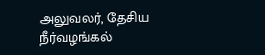அலுவலர், தேசிய நீர்வழங்கல்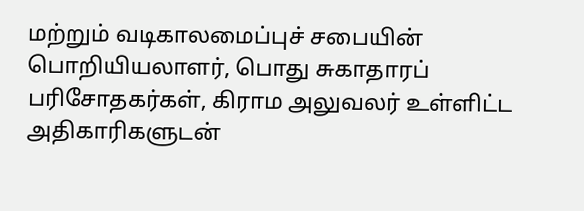மற்றும் வடிகாலமைப்புச் சபையின் பொறியியலாளர், பொது சுகாதாரப் பரிசோதகர்கள், கிராம அலுவலர் உள்ளிட்ட அதிகாரிகளுடன்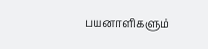பயனாளிகளும்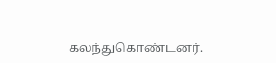கலந்துகொண்டனர்.